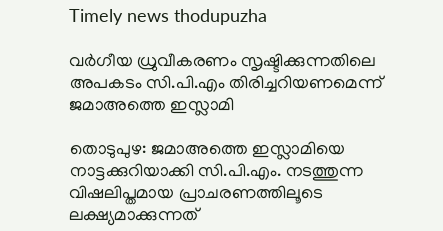Timely news thodupuzha

വർഗീയ ധ്രുവീകരണം സൃഷ്ടിക്കുന്നതിലെ അപകടം സി.പി.എം തിരിച്ചറിയണമെന്ന് ജമാഅത്തെ ഇസ്ലാമി

തൊടുപുഴ: ജമാഅത്തെ ഇസ്ലാമിയെ നാട്ടക്കുറിയാക്കി സി.പി.എം. നടത്തുന്ന വിഷലിപ്തമായ പ്രാചരണത്തിലൂടെ ലക്ഷ്യമാക്കുന്നത്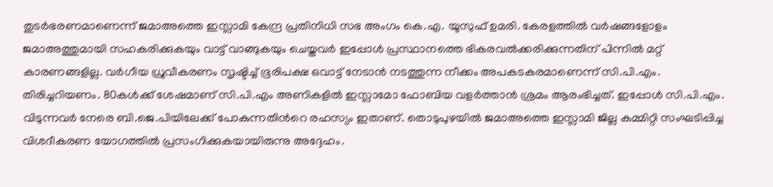തുടർഭരണമാണെന്ന് ജമാഅത്തെ ഇസ്ലാമി കേന്ദ്ര പ്രതിനിധി സഭ അംഗം കെ.എ. യൂസുഫ് ഉമരി. കേരളത്തിൽ വർഷങ്ങളോളം ജമാഅത്തുമായി സഹകരിക്കുകയും വാട്ട് വാങ്ങുകയും ചെയ്തവർ ഇപ്പോൾ പ്രസ്ഥാനത്തെ ഭികരവൽക്കരിക്കുന്നതിന് പിന്നിൽ മറ്റ് കാരണങ്ങളില്ല. വർഗീയ ധ്രുവീകരണം സൃഷ്ടിച്ച് ഭൂരിപക്ഷ ഒവാട്ട് നേടാൻ നടത്തുന്ന നീക്കം അപകടകരമാണെന്ന് സി.പി.എം. തിരിച്ചറിയണം. 80കൾക്ക് ശേഷമാണ് സി.പി.എം അണികളിൽ ഇസ്ലാമോ ഫോബിയ വളർത്താൻ ശ്രമം ആരംഭിച്ചത്. ഇപ്പോൾ സി.പി.എം. വിടുന്നവർ നേരെ ബി.ജെ.പിയിലേക്ക് പോകുന്നതിന്‍റെ രഹസ്യം ഇതാണ്. തൊടുപുഴയിൽ ജമാഅത്തെ ഇസ്ലാമി ജില്ല കമ്മിറ്റി സംഘടിപ്പിച്ച വിശദീകരണ യോഗത്തിൽ പ്രസംഗിക്കുകയായിരുന്നു അദ്ദേഹം.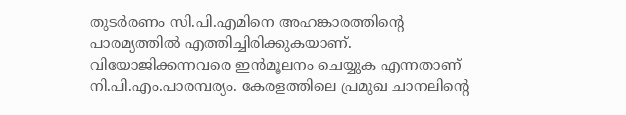തുടർരണം സി.പി.എമിനെ അഹങ്കാരത്തിന്‍റെ പാരമ്യത്തിൽ എത്തിച്ചിരിക്കുകയാണ്. വിയോജിക്കന്നവരെ ഇൻമൂലനം ചെയ്യുക എന്നതാണ് നി.പി.എം.പാരമ്പര്യം. കേരളത്തിലെ പ്രമുഖ ചാനലിന്‍റെ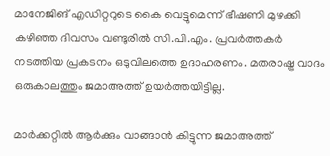മാനേജിങ് എഡിറ്ററുടെ കൈ വെട്ടുമെന്ന് ഭീഷണി മുഴക്കി കഴിഞ്ഞ ദിവസം വണ്ടുരിൽ സി.പി.എം. പ്രവർത്തകർ നടത്തിയ പ്രകടനം ഒടുവിലത്തെ ഉദാഹരണം. മതരാഷ്ട്ര വാദം ഒരുകാലത്തും ജമാഅത്ത് ഉയർത്തയിട്ടില്ല.

മാർക്കറ്റിൽ ആർക്കും വാങ്ങാൻ കിട്ടുന്ന ജമാഅത്ത്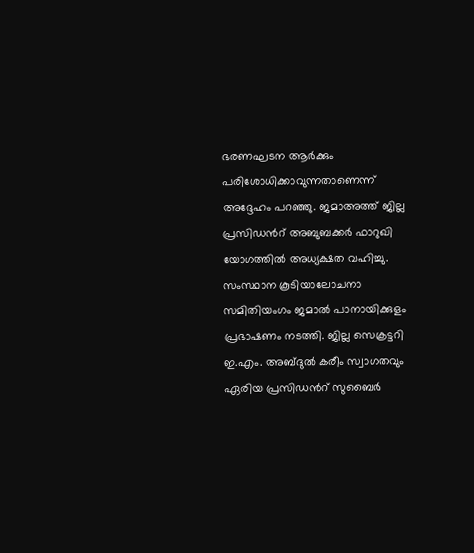ഭരണഘടന ആർക്കും പരിശോധിക്കാവുന്നതാണെന്ന് അദ്ദേഹം പറഞ്ഞു. ജമാഅത്ത് ജില്ല പ്രസിഡന്‍റ് അബുബക്കർ ഫാറുഖി യോഗത്തിൽ അധ്യക്ഷത വഹിച്ചു. സംസ്ഥാന കൂടിയാലോചനാ സമിതിയംഗം ജമാൽ പാനായിക്കുളം പ്രഭാഷണം നടത്തി. ജില്ല സെക്രട്ടറി ഇ.എം. അബ്ദുൽ കരീം സ്വാഗതവും ഏരിയ പ്രസിഡന്‍റ് സുബൈർ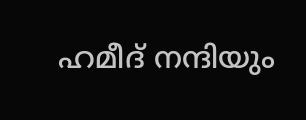ഹമീദ് നന്ദിയും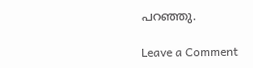പറഞ്ഞു.

Leave a Comment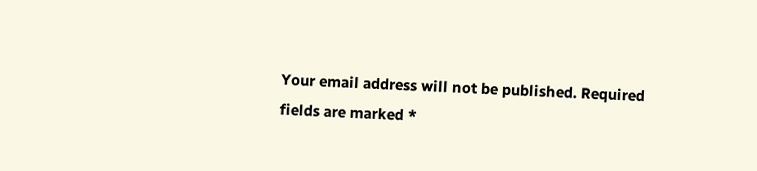Your email address will not be published. Required fields are marked *